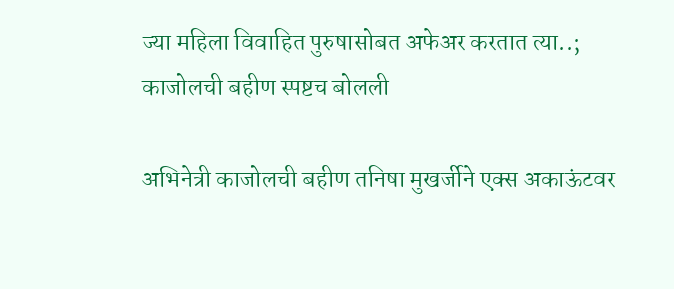ज्या महिला विवाहित पुरुषासोबत अफेअर करतात त्या..; काजोलची बहीण स्पष्टच बोलली

अभिनेत्री काजोलची बहीण तनिषा मुखर्जीने एक्स अकाऊंटवर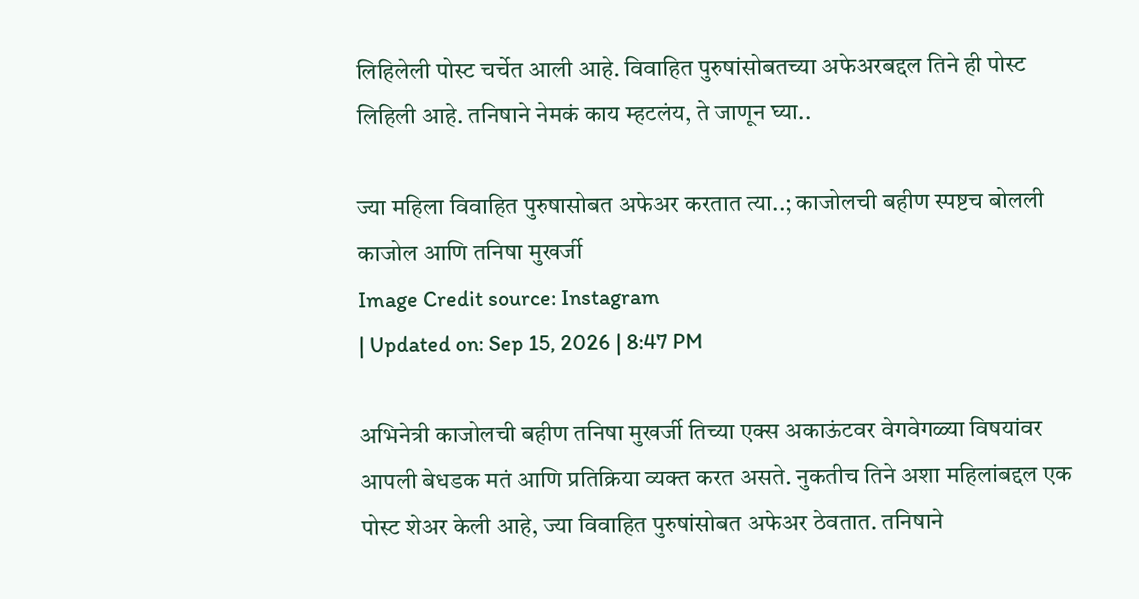लिहिलेली पोस्ट चर्चेत आली आहे. विवाहित पुरुषांसोबतच्या अफेअरबद्दल तिने ही पोस्ट लिहिली आहे. तनिषाने नेमकं काय म्हटलंय, ते जाणून घ्या..

ज्या महिला विवाहित पुरुषासोबत अफेअर करतात त्या..; काजोलची बहीण स्पष्टच बोलली
काजोल आणि तनिषा मुखर्जी
Image Credit source: Instagram
| Updated on: Sep 15, 2026 | 8:47 PM

अभिनेत्री काजोलची बहीण तनिषा मुखर्जी तिच्या एक्स अकाऊंटवर वेगवेगळ्या विषयांवर आपली बेधडक मतं आणि प्रतिक्रिया व्यक्त करत असते. नुकतीच तिने अशा महिलांबद्दल एक पोस्ट शेअर केली आहे, ज्या विवाहित पुरुषांसोबत अफेअर ठेवतात. तनिषाने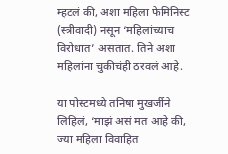म्हटलं की, अशा महिला फेमिनिस्ट (स्त्रीवादी) नसून ‘महिलांच्याच विरोधात’ असतात. तिने अशा महिलांना चुकीचंही ठरवलं आहे.

या पोस्टमध्ये तनिषा मुखर्जीने लिहिलं, ‘माझं असं मत आहे की, ज्या महिला विवाहित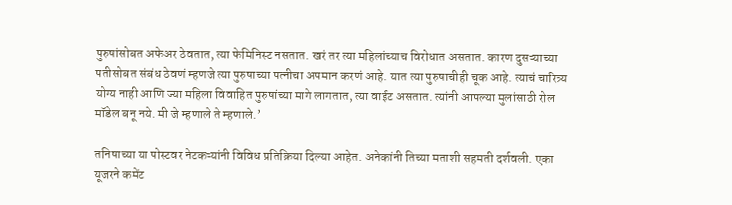पुरुषांसोबत अफेअर ठेवतात, त्या फेमिनिस्ट नसतात. खरं तर त्या महिलांच्याच विरोधात असतात. कारण दुसऱ्याच्या पतीसोबत संबंध ठेवणं म्हणजे त्या पुरुषाच्या पत्नीचा अपमान करणं आहे. यात त्या पुरुषाचीही चूक आहे. त्याचं चारित्र्य योग्य नाही आणि ज्या महिला विवाहित पुरुषांच्या मागे लागतात, त्या वाईट असतात. त्यांनी आपल्या मुलांसाठी रोल मॉडेल बनू नये. मी जे म्हणाले ते म्हणाले.’

तनिषाच्या या पोस्टवर नेटकऱ्यांनी विविध प्रतिक्रिया दिल्या आहेत. अनेकांनी तिच्या मताशी सहमती दर्शवली. एका यूजरने कमेंट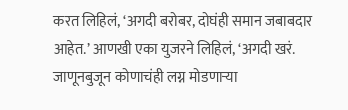करत लिहिलं, ‘अगदी बरोबर, दोघंही समान जबाबदार आहेत.’ आणखी एका युजरने लिहिलं, ‘अगदी खरं. जाणूनबुजून कोणाचंही लग्न मोडणाऱ्या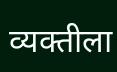व्यक्तीला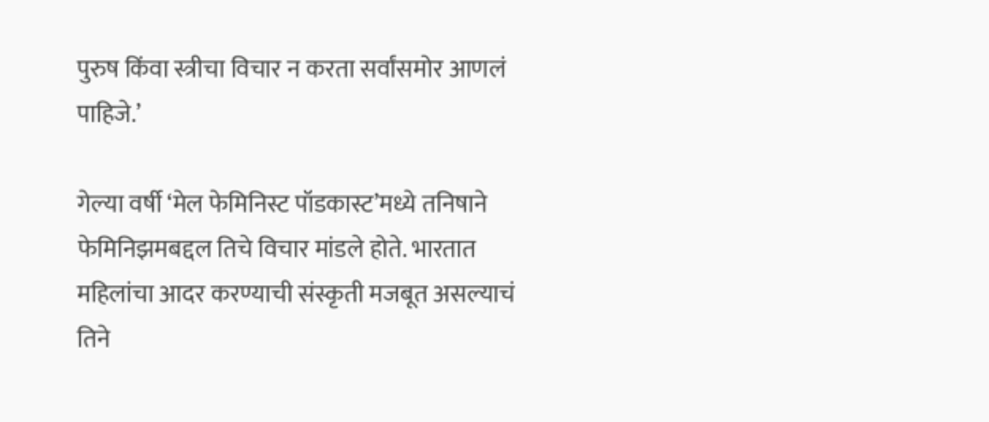पुरुष किंवा स्त्रीचा विचार न करता सर्वांसमोर आणलं पाहिजे.’

गेल्या वर्षी ‘मेल फेमिनिस्ट पॉडकास्ट’मध्ये तनिषाने फेमिनिझमबद्दल तिचे विचार मांडले होते. भारतात महिलांचा आदर करण्याची संस्कृती मजबूत असल्याचं तिने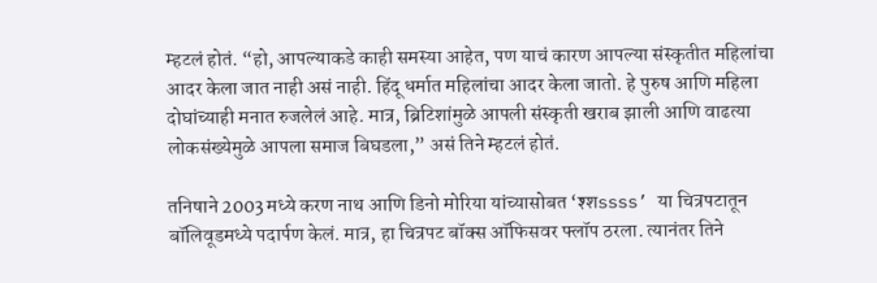म्हटलं होतं. “हो, आपल्याकडे काही समस्या आहेत, पण याचं कारण आपल्या संस्कृतीत महिलांचा आदर केला जात नाही असं नाही. हिंदू धर्मात महिलांचा आदर केला जातो. हे पुरुष आणि महिला दोघांच्याही मनात रुजलेलं आहे. मात्र, ब्रिटिशांमुळे आपली संस्कृती खराब झाली आणि वाढत्या लोकसंख्येमुळे आपला समाज बिघडला,” असं तिने म्हटलं होतं.

तनिषाने 2003 मध्ये करण नाथ आणि डिनो मोरिया यांच्यासोबत ‘श्शssss’ या चित्रपटातून बॉलिवूडमध्ये पदार्पण केलं. मात्र, हा चित्रपट बॉक्स ऑफिसवर फ्लॉप ठरला. त्यानंतर तिने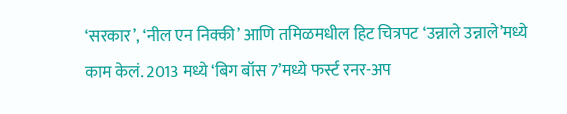‘सरकार’, ‘नील एन निक्की’ आणि तमिळमधील हिट चित्रपट ‘उन्नाले उन्नाले’मध्ये काम केलं. 2013 मध्ये ‘बिग बॉस 7’मध्ये फर्स्ट रनर-अप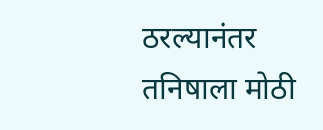ठरल्यानंतर तनिषाला मोठी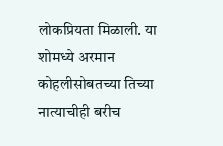लोकप्रियता मिळाली. या शोमध्ये अरमान कोहलीसोबतच्या तिच्या नात्याचीही बरीच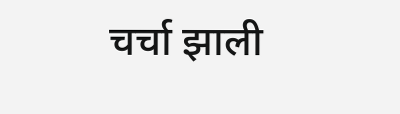चर्चा झाली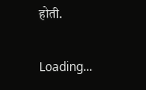होती.

Loading...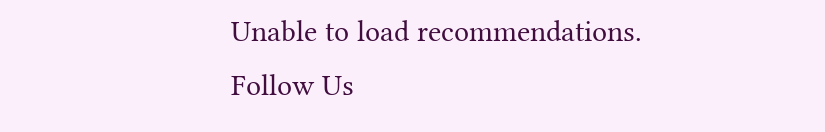Unable to load recommendations.
Follow Us